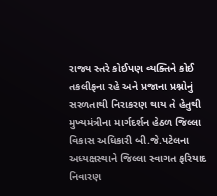રાજ્ય સ્તરે કોઈપણ વ્યક્તિને કોઈ તકલીફના રહે અને પ્રજાના પ્રશ્નોનું સરળતાથી નિરાકરણ થાય તે હેતુથી મુખ્યમંત્રીના માર્ગદર્શન હેઠળ જિલ્લા વિકાસ અધિકારી બી.જે.પટેલના અધ્યક્ષસ્થાને જિલ્લા સ્વાગત ફરિયાદ નિવારણ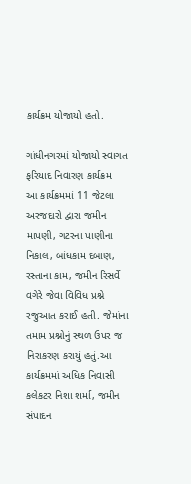કાર્યક્રમ યોજાયો હતો.

ગાંધીનગરમાં યોજાયો સ્વાગત ફરિયાદ નિવારણ કાર્યક્રમ
આ કાર્યક્રમમાં 11 જેટલા અરજદારો દ્વારા જમીન માપણી, ગટરના પાણીના નિકાલ, બાંધકામ દબાણ, રસ્તાના કામ, જમીન રિસર્વે વગેરે જેવા વિવિધ પ્રશ્ને રજુઆત કરાઈ હતી. જેમાંના તમામ પ્રશ્નોનું સ્થળ ઉપર જ નિરાકરણ કરાયું હતું.આ કાર્યક્રમમાં અધિક નિવાસી કલેકટર નિશા શર્મા, જમીન સંપાદન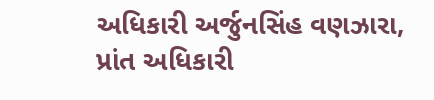અધિકારી અર્જુનસિંહ વણઝારા, પ્રાંત અધિકારી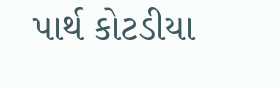પાર્થ કોટડીયા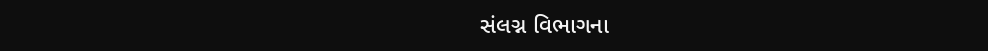સંલગ્ન વિભાગના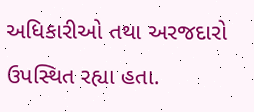અધિકારીઓ તથા અરજદારો ઉપસ્થિત રહ્યા હતા.